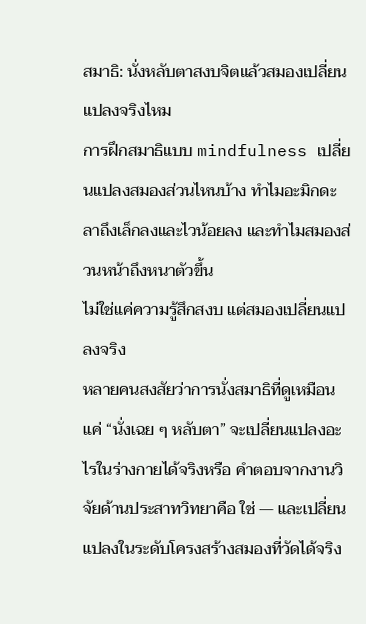สมาธิ: นั่งหลับตาสงบจิตแล้วสมองเปลี่ยนแปลงจริงไหม
การฝึกสมาธิแบบ mindfulness เปลี่ยนแปลงสมองส่วนไหนบ้าง ทำไมอะมิกดะลาถึงเล็กลงและไวน้อยลง และทำไมสมองส่วนหน้าถึงหนาตัวขึ้น
ไม่ใช่แค่ความรู้สึกสงบ แต่สมองเปลี่ยนแปลงจริง
หลายคนสงสัยว่าการนั่งสมาธิที่ดูเหมือนแค่ “นั่งเฉย ๆ หลับตา” จะเปลี่ยนแปลงอะไรในร่างกายได้จริงหรือ คำตอบจากงานวิจัยด้านประสาทวิทยาคือ ใช่ — และเปลี่ยนแปลงในระดับโครงสร้างสมองที่วัดได้จริง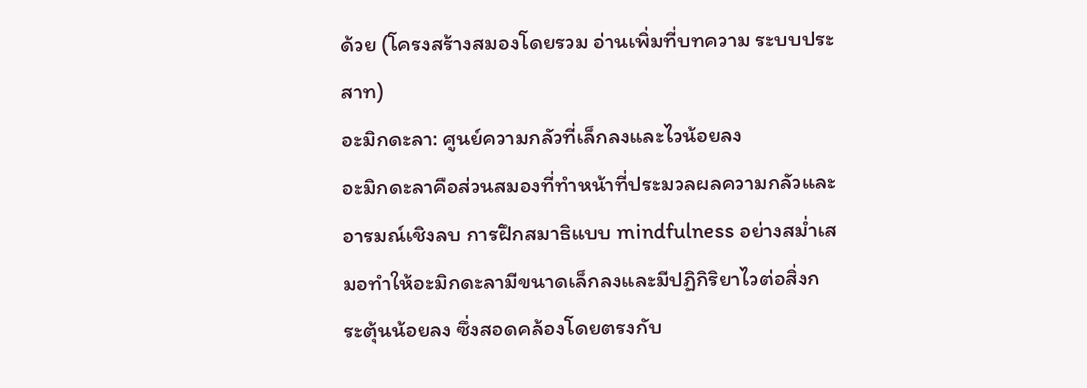ด้วย (โครงสร้างสมองโดยรวม อ่านเพิ่มที่บทความ ระบบประสาท)
อะมิกดะลา: ศูนย์ความกลัวที่เล็กลงและไวน้อยลง
อะมิกดะลาคือส่วนสมองที่ทำหน้าที่ประมวลผลความกลัวและอารมณ์เชิงลบ การฝึกสมาธิแบบ mindfulness อย่างสม่ำเสมอทำให้อะมิกดะลามีขนาดเล็กลงและมีปฏิกิริยาไวต่อสิ่งกระตุ้นน้อยลง ซึ่งสอดคล้องโดยตรงกับ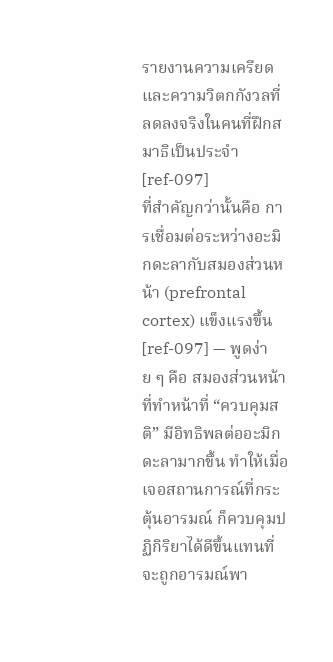รายงานความเครียดและความวิตกกังวลที่ลดลงจริงในคนที่ฝึกสมาธิเป็นประจำ [ref-097]
ที่สำคัญกว่านั้นคือ การเชื่อมต่อระหว่างอะมิกดะลากับสมองส่วนหน้า (prefrontal cortex) แข็งแรงขึ้น [ref-097] — พูดง่าย ๆ คือ สมองส่วนหน้าที่ทำหน้าที่ “ควบคุมสติ” มีอิทธิพลต่ออะมิกดะลามากขึ้น ทำให้เมื่อเจอสถานการณ์ที่กระตุ้นอารมณ์ ก็ควบคุมปฏิกิริยาได้ดีขึ้นแทนที่จะถูกอารมณ์พา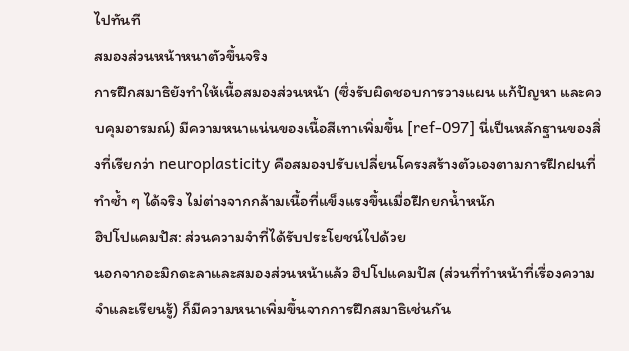ไปทันที
สมองส่วนหน้าหนาตัวขึ้นจริง
การฝึกสมาธิยังทำให้เนื้อสมองส่วนหน้า (ซึ่งรับผิดชอบการวางแผน แก้ปัญหา และควบคุมอารมณ์) มีความหนาแน่นของเนื้อสีเทาเพิ่มขึ้น [ref-097] นี่เป็นหลักฐานของสิ่งที่เรียกว่า neuroplasticity คือสมองปรับเปลี่ยนโครงสร้างตัวเองตามการฝึกฝนที่ทำซ้ำ ๆ ได้จริง ไม่ต่างจากกล้ามเนื้อที่แข็งแรงขึ้นเมื่อฝึกยกน้ำหนัก
ฮิปโปแคมปัส: ส่วนความจำที่ได้รับประโยชน์ไปด้วย
นอกจากอะมิกดะลาและสมองส่วนหน้าแล้ว ฮิปโปแคมปัส (ส่วนที่ทำหน้าที่เรื่องความจำและเรียนรู้) ก็มีความหนาเพิ่มขึ้นจากการฝึกสมาธิเช่นกัน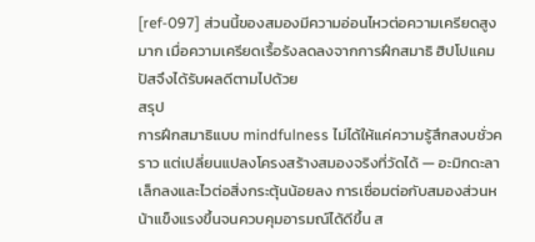[ref-097] ส่วนนี้ของสมองมีความอ่อนไหวต่อความเครียดสูงมาก เมื่อความเครียดเรื้อรังลดลงจากการฝึกสมาธิ ฮิปโปแคมปัสจึงได้รับผลดีตามไปด้วย
สรุป
การฝึกสมาธิแบบ mindfulness ไม่ได้ให้แค่ความรู้สึกสงบชั่วคราว แต่เปลี่ยนแปลงโครงสร้างสมองจริงที่วัดได้ — อะมิกดะลาเล็กลงและไวต่อสิ่งกระตุ้นน้อยลง การเชื่อมต่อกับสมองส่วนหน้าแข็งแรงขึ้นจนควบคุมอารมณ์ได้ดีขึ้น ส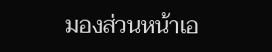มองส่วนหน้าเอ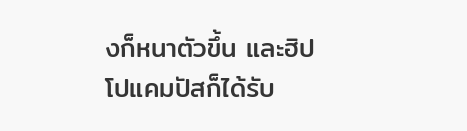งก็หนาตัวขึ้น และฮิปโปแคมปัสก็ได้รับ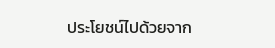ประโยชน์ไปด้วยจาก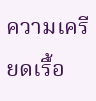ความเครียดเรื้อ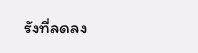รังที่ลดลง